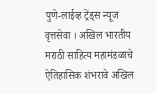पुणे-लाईव्ह ट्रेंड्स न्यूज वृत्तसेवा । अखिल भारतीय मराठी साहित्य महामंडळाचे ऐतिहासिक शंभरावे अखिल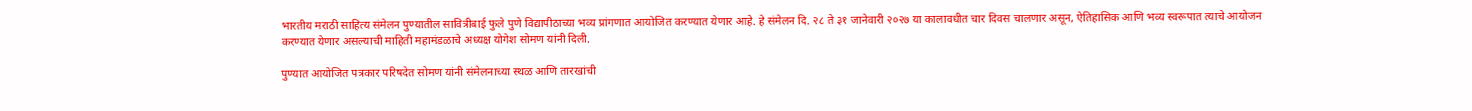भारतीय मराठी साहित्य संमेलन पुण्यातील सावित्रीबाई फुले पुणे विद्यापीठाच्या भव्य प्रांगणात आयोजित करण्यात येणार आहे. हे संमेलन दि. २८ ते ३१ जानेवारी २०२७ या कालावधीत चार दिवस चालणार असून, ऐतिहासिक आणि भव्य स्वरूपात त्याचे आयोजन करण्यात येणार असल्याची माहिती महामंडळाचे अध्यक्ष योगेश सोमण यांनी दिली.

पुण्यात आयोजित पत्रकार परिषदेत सोमण यांनी संमेलनाच्या स्थळ आणि तारखांची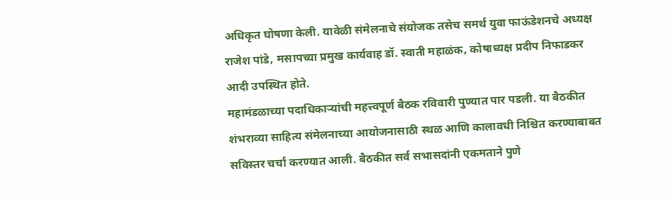अधिकृत घोषणा केली. यावेळी संमेलनाचे संयोजक तसेच समर्थ युवा फाऊंडेशनचे अध्यक्ष राजेश पांडे, मसापच्या प्रमुख कार्यवाह डॉ. स्वाती महाळंक, कोषाध्यक्ष प्रदीप निफाडकर आदी उपस्थित होते.
महामंडळाच्या पदाधिकाऱ्यांची महत्त्वपूर्ण बैठक रविवारी पुण्यात पार पडली. या बैठकीत शंभराव्या साहित्य संमेलनाच्या आयोजनासाठी स्थळ आणि कालावधी निश्चित करण्याबाबत सविस्तर चर्चा करण्यात आली. बैठकीत सर्व सभासदांनी एकमताने पुणे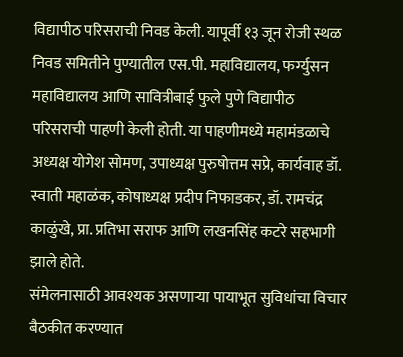विद्यापीठ परिसराची निवड केली. यापूर्वी १३ जून रोजी स्थळ निवड समितीने पुण्यातील एस.पी. महाविद्यालय, फर्ग्युसन महाविद्यालय आणि सावित्रीबाई फुले पुणे विद्यापीठ परिसराची पाहणी केली होती. या पाहणीमध्ये महामंडळाचे अध्यक्ष योगेश सोमण, उपाध्यक्ष पुरुषोत्तम सप्रे, कार्यवाह डॉ. स्वाती महाळंक, कोषाध्यक्ष प्रदीप निफाडकर, डॉ. रामचंद्र काळुंखे, प्रा. प्रतिभा सराफ आणि लखनसिंह कटरे सहभागी झाले होते.
संमेलनासाठी आवश्यक असणाऱ्या पायाभूत सुविधांचा विचार बैठकीत करण्यात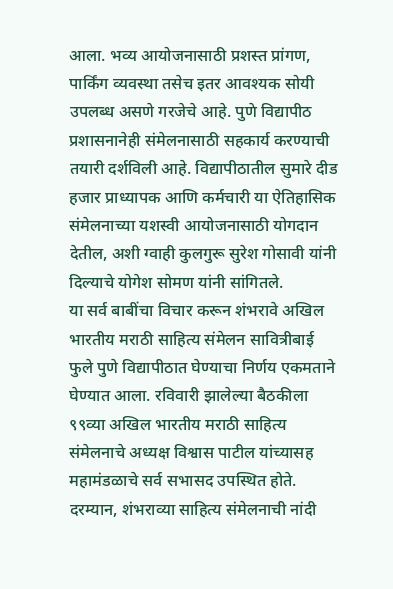आला. भव्य आयोजनासाठी प्रशस्त प्रांगण, पार्किंग व्यवस्था तसेच इतर आवश्यक सोयी उपलब्ध असणे गरजेचे आहे. पुणे विद्यापीठ प्रशासनानेही संमेलनासाठी सहकार्य करण्याची तयारी दर्शविली आहे. विद्यापीठातील सुमारे दीड हजार प्राध्यापक आणि कर्मचारी या ऐतिहासिक संमेलनाच्या यशस्वी आयोजनासाठी योगदान देतील, अशी ग्वाही कुलगुरू सुरेश गोसावी यांनी दिल्याचे योगेश सोमण यांनी सांगितले.
या सर्व बाबींचा विचार करून शंभरावे अखिल भारतीय मराठी साहित्य संमेलन सावित्रीबाई फुले पुणे विद्यापीठात घेण्याचा निर्णय एकमताने घेण्यात आला. रविवारी झालेल्या बैठकीला ९९व्या अखिल भारतीय मराठी साहित्य संमेलनाचे अध्यक्ष विश्वास पाटील यांच्यासह महामंडळाचे सर्व सभासद उपस्थित होते.
दरम्यान, शंभराव्या साहित्य संमेलनाची नांदी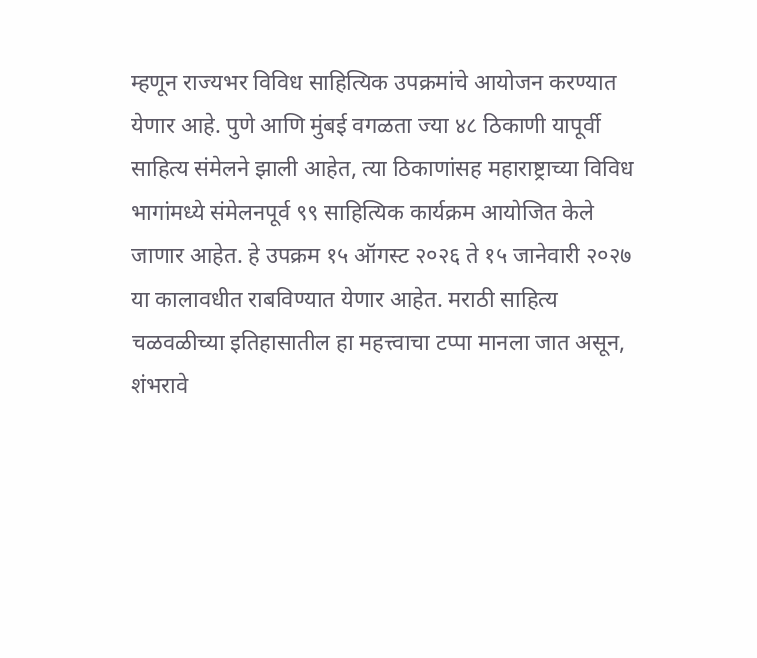म्हणून राज्यभर विविध साहित्यिक उपक्रमांचे आयोजन करण्यात येणार आहे. पुणे आणि मुंबई वगळता ज्या ४८ ठिकाणी यापूर्वी साहित्य संमेलने झाली आहेत, त्या ठिकाणांसह महाराष्ट्राच्या विविध भागांमध्ये संमेलनपूर्व ९९ साहित्यिक कार्यक्रम आयोजित केले जाणार आहेत. हे उपक्रम १५ ऑगस्ट २०२६ ते १५ जानेवारी २०२७ या कालावधीत राबविण्यात येणार आहेत. मराठी साहित्य चळवळीच्या इतिहासातील हा महत्त्वाचा टप्पा मानला जात असून, शंभरावे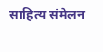साहित्य संमेलन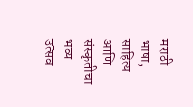मराठी भाषा, साहित्य आणि संस्कृतीचा भव्य उत्सव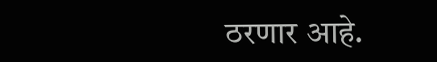ठरणार आहे.